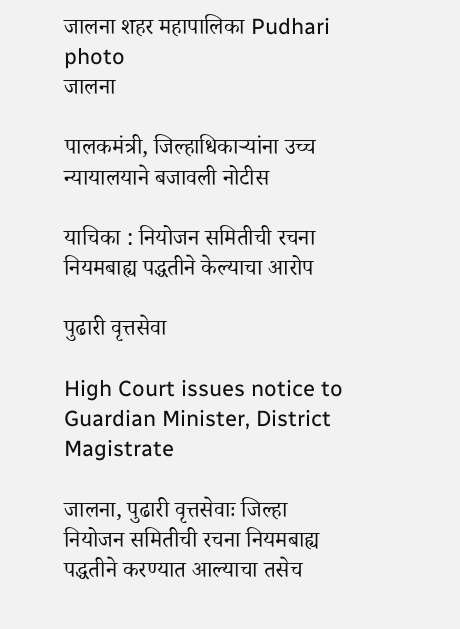जालना शहर महापालिका Pudhari photo
जालना

पालकमंत्री, जिल्हाधिकाऱ्यांना उच्च न्यायालयाने बजावली नोटीस

याचिका : नियोजन समितीची रचना नियमबाह्य पद्धतीने केल्याचा आरोप

पुढारी वृत्तसेवा

High Court issues notice to Guardian Minister, District Magistrate

जालना, पुढारी वृत्तसेवाः जिल्हा नियोजन समितीची रचना नियमबाह्य पद्धतीने करण्यात आल्याचा तसेच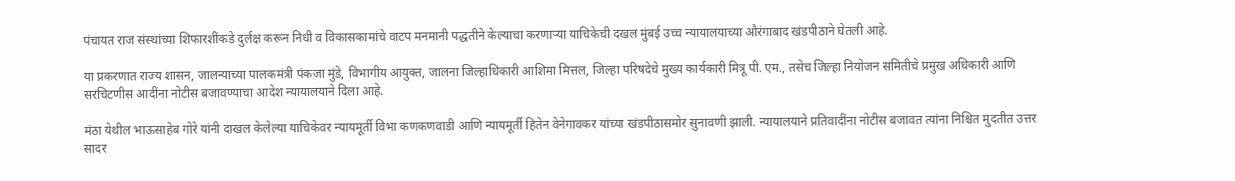पंचायत राज संस्थांच्या शिफारशींकडे दुर्लक्ष करून निधी व विकासकामांचे वाटप मनमानी पद्धतीने केल्याचा करणाऱ्या याचिकेची दखल मुंबई उच्च न्यायालयाच्या औरंगाबाद खंडपीठाने घेतली आहे.

या प्रकरणात राज्य शासन, जालन्याच्या पालकमंत्री पंकजा मुंडे, विभागीय आयुक्त, जालना जिल्हाधिकारी आशिमा मित्तल, जिल्हा परिषदेचे मुख्य कार्यकारी मित्रू पी. एम., तसेच जिल्हा नियोजन समितीचे प्रमुख अधिकारी आणि सरचिटणीस आदींना नोटीस बजावण्याचा आदेश न्यायालयाने दिला आहे.

मंठा येथील भाऊसाहेब गोरे यांनी दाखल केलेल्या याचिकेवर न्यायमूर्ती विभा कणकणवाडी आणि न्यायमूर्ती हितेन वेनेगावकर यांच्या खंडपीठासमोर सुनावणी झाली. न्यायालयाने प्रतिवादींना नोटीस बजावत त्यांना निश्चित मुदतीत उत्तर सादर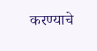करण्याचे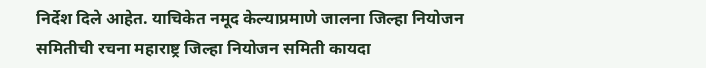निर्देश दिले आहेत. याचिकेत नमूद केल्याप्रमाणे जालना जिल्हा नियोजन समितीची रचना महाराष्ट्र जिल्हा नियोजन समिती कायदा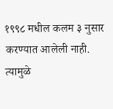१९९८ मधील कलम ३ नुसार करण्यात आलेली नाही. त्यामुळे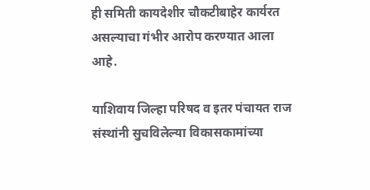ही समिती कायदेशीर चौकटीबाहेर कार्यरत असल्याचा गंभीर आरोप करण्यात आला आहे.

याशिवाय जिल्हा परिषद व इतर पंचायत राज संस्थांनी सुचविलेल्या विकासकामांच्या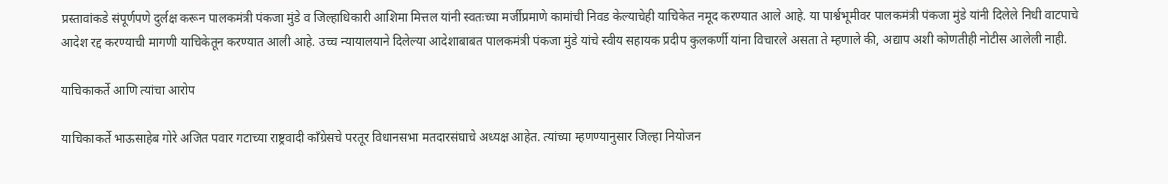प्रस्तावांकडे संपूर्णपणे दुर्लक्ष करून पालकमंत्री पंकजा मुंडे व जिल्हाधिकारी आशिमा मित्तल यांनी स्वतःच्या मर्जीप्रमाणे कामांची निवड केल्याचेही याचिकेत नमूद करण्यात आले आहे. या पार्श्वभूमीवर पालकमंत्री पंकजा मुंडे यांनी दिलेले निधी वाटपाचे आदेश रद्द करण्याची मागणी याचिकेतून करण्यात आली आहे. उच्च न्यायालयाने दिलेल्या आदेशाबाबत पालकमंत्री पंकजा मुंडे यांचे स्वीय सहायक प्रदीप कुलकर्णी यांना विचारले असता ते म्हणाले की, अद्याप अशी कोणतीही नोटीस आलेली नाही.

याचिकाकर्ते आणि त्यांचा आरोप

याचिकाकर्ते भाऊसाहेब गोरे अजित पवार गटाच्या राष्ट्रवादी काँग्रेसचे परतूर विधानसभा मतदारसंघाचे अध्यक्ष आहेत. त्यांच्या म्हणण्यानुसार जिल्हा नियोजन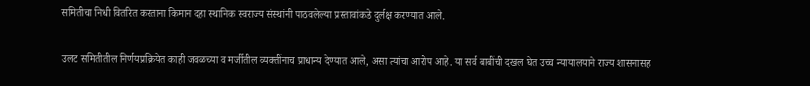समितीचा निधी वितरित करताना किमान दहा स्थानिक स्वराज्य संस्थांनी पाठवलेल्या प्रस्तावांकडे दुर्लक्ष करण्यात आले.

उलट समितीतील निर्णयप्रक्रियेत काही जवळच्या व मर्जीतील व्यक्तींनाच प्राधान्य देण्यात आले, असा त्यांचा आरोप आहे. या सर्व बाबींची दखल घेत उच्च न्यायालयाने राज्य शासनासह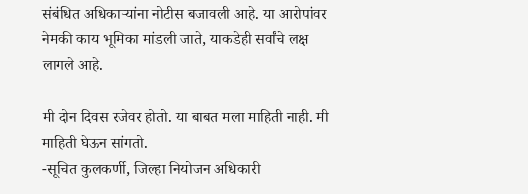संबंधित अधिकाऱ्यांना नोटीस बजावली आहे. या आरोपांवर नेमकी काय भूमिका मांडली जाते, याकडेही सर्वांचे लक्ष लागले आहे.

मी दोन दिवस रजेवर होतो. या बाबत मला माहिती नाही. मी माहिती घेऊन सांगतो.
-सूचित कुलकर्णी, जिल्हा नियोजन अधिकारी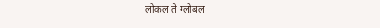लोकल ते ग्लोबल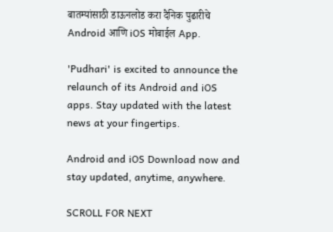बातम्यांसाठी डाऊनलोड करा दैनिक पुढारीचे Android आणि iOS मोबाईल App.

'Pudhari' is excited to announce the relaunch of its Android and iOS apps. Stay updated with the latest news at your fingertips.

Android and iOS Download now and stay updated, anytime, anywhere.

SCROLL FOR NEXT